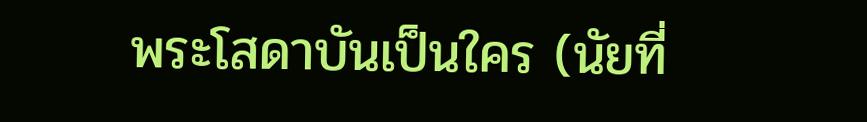พระโสดาบันเป็นใคร (นัยที่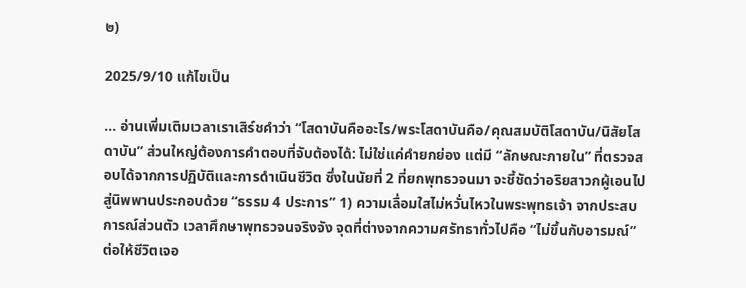๒)

2025/9/10 แก้ไขเป็น

... อ่านเพิ่มเติมเวลาเราเสิร์ชคำว่า “โสดาบันคืออะไร/พระโสดาบันคือ/คุณสมบัติโสดาบัน/นิสัยโสดาบัน” ส่วนใหญ่ต้องการคำตอบที่จับต้องได้: ไม่ใช่แค่คำยกย่อง แต่มี “ลักษณะภายใน” ที่ตรวจสอบได้จากการปฏิบัติและการดำเนินชีวิต ซึ่งในนัยที่ 2 ที่ยกพุทธวจนมา จะชี้ชัดว่าอริยสาวกผู้เอนไปสู่นิพพานประกอบด้วย “ธรรม 4 ประการ” 1) ความเลื่อมใสไม่หวั่นไหวในพระพุทธเจ้า จากประสบการณ์ส่วนตัว เวลาศึกษาพุทธวจนจริงจัง จุดที่ต่างจากความศรัทธาทั่วไปคือ “ไม่ขึ้นกับอารมณ์” ต่อให้ชีวิตเจอ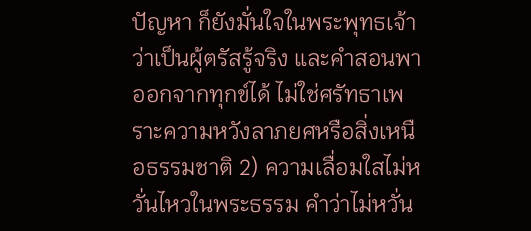ปัญหา ก็ยังมั่นใจในพระพุทธเจ้าว่าเป็นผู้ตรัสรู้จริง และคำสอนพาออกจากทุกข์ได้ ไม่ใช่ศรัทธาเพราะความหวังลาภยศหรือสิ่งเหนือธรรมชาติ 2) ความเลื่อมใสไม่หวั่นไหวในพระธรรม คำว่าไม่หวั่น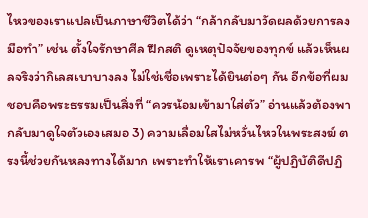ไหวของเราแปลเป็นภาษาชีวิตได้ว่า “กล้ากลับมาวัดผลด้วยการลงมือทำ” เช่น ตั้งใจรักษาศีล ฝึกสติ ดูเหตุปัจจัยของทุกข์ แล้วเห็นผลจริงว่ากิเลสเบาบางลง ไม่ใช่เชื่อเพราะได้ยินต่อๆ กัน อีกข้อที่ผมชอบคือพระธรรมเป็นสิ่งที่ “ควรน้อมเข้ามาใส่ตัว” อ่านแล้วต้องพากลับมาดูใจตัวเองเสมอ 3) ความเลื่อมใสไม่หวั่นไหวในพระสงฆ์ ตรงนี้ช่วยกันหลงทางได้มาก เพราะทำให้เราเคารพ “ผู้ปฏิบัติดีปฏิ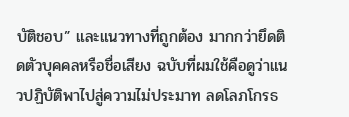บัติชอบ” และแนวทางที่ถูกต้อง มากกว่ายึดติดตัวบุคคลหรือชื่อเสียง ฉบับที่ผมใช้คือดูว่าแนวปฏิบัติพาไปสู่ความไม่ประมาท ลดโลภโกรธ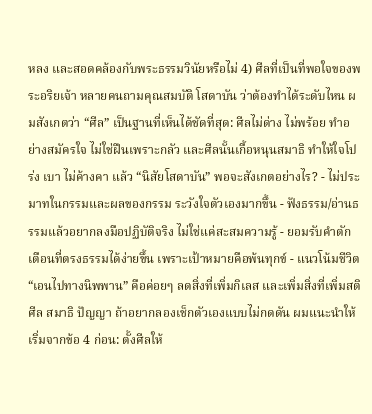หลง และสอดคล้องกับพระธรรมวินัยหรือไม่ 4) ศีลที่เป็นที่พอใจของพระอริยเจ้า หลายคนถามคุณสมบัติ โสดาบัน ว่าต้องทำได้ระดับไหน ผมสังเกตว่า “ศีล” เป็นฐานที่เห็นได้ชัดที่สุด: ศีลไม่ด่าง ไม่พร้อย ทำอย่างสมัครใจ ไม่ใช่ฝืนเพราะกลัว และศีลนั้นเกื้อหนุนสมาธิ ทำให้ใจโปร่ง เบา ไม่ค้างคา แล้ว “นิสัยโสดาบัน” พอจะสังเกตอย่างไร? - ไม่ประมาทในกรรมและผลของกรรม ระวังใจตัวเองมากขึ้น - ฟังธรรม/อ่านธรรมแล้วอยากลงมือปฏิบัติจริง ไม่ใช่แค่สะสมความรู้ - ยอมรับคำตักเตือนที่ตรงธรรมได้ง่ายขึ้น เพราะเป้าหมายคือพ้นทุกข์ - แนวโน้มชีวิต “เอนไปทางนิพพาน” คือค่อยๆ ลดสิ่งที่เพิ่มกิเลส และเพิ่มสิ่งที่เพิ่มสติ ศีล สมาธิ ปัญญา ถ้าอยากลองเช็กตัวเองแบบไม่กดดัน ผมแนะนำให้เริ่มจากข้อ 4 ก่อน: ตั้งศีลให้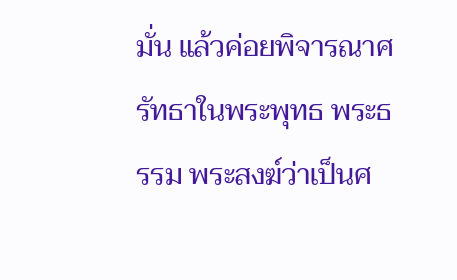มั่น แล้วค่อยพิจารณาศรัทธาในพระพุทธ พระธรรม พระสงฆ์ว่าเป็นศ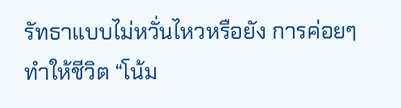รัทธาแบบไม่หวั่นไหวหรือยัง การค่อยๆ ทำให้ชีวิต “โน้ม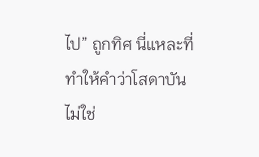ไป” ถูกทิศ นี่แหละที่ทำให้คำว่าโสดาบันไม่ใช่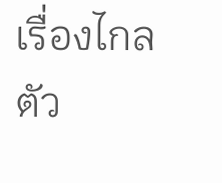เรื่องไกลตัว